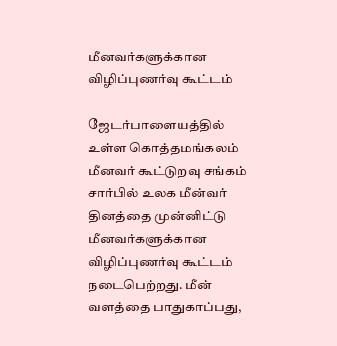மீனவர்களுக்கான விழிப்புணர்வு கூட்டம்

ஜேடர்பாளையத்தில் உள்ள கொத்தமங்கலம் மீனவர் கூட்டுறவு சங்கம் சார்பில் உலக மீன்வர் தினத்தை முன்னிட்டு மீனவர்களுக்கான விழிப்புணர்வு கூட்டம் நடைபெற்றது. மீன் வளத்தை பாதுகாப்பது,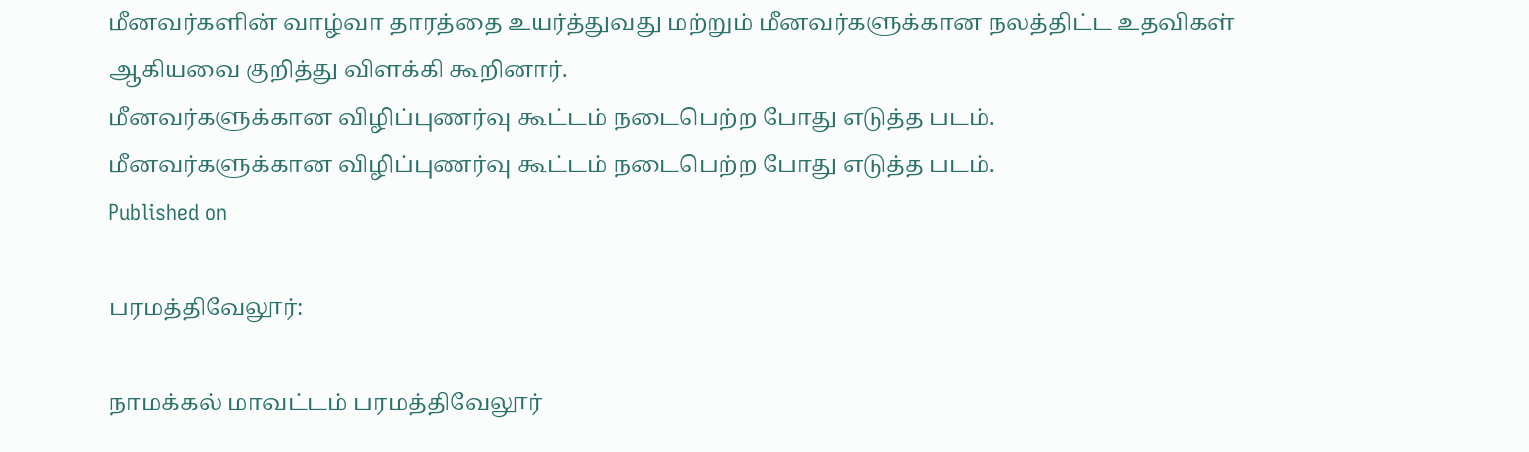மீனவர்களின் வாழ்வா தாரத்தை உயர்த்துவது மற்றும் மீனவர்களுக்கான நலத்திட்ட உதவிகள் ஆகியவை குறித்து விளக்கி கூறினார்.
மீனவர்களுக்கான விழிப்புணர்வு கூட்டம் நடைபெற்ற போது எடுத்த படம்.
மீனவர்களுக்கான விழிப்புணர்வு கூட்டம் நடைபெற்ற போது எடுத்த படம்.
Published on

பரமத்திவேலூர்:

நாமக்கல் மாவட்டம் பரமத்திவேலூர்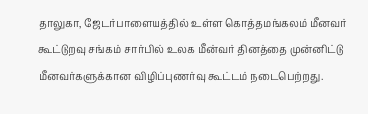தாலுகா, ஜேடர்பாளையத்தில் உள்ள கொத்தமங்கலம் மீனவர் கூட்டுறவு சங்கம் சார்பில் உலக மீன்வர் தினத்தை முன்னிட்டு மீனவர்களுக்கான விழிப்புணர்வு கூட்டம் நடைபெற்றது.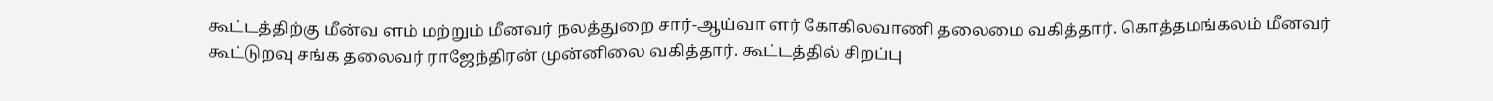கூட்டத்திற்கு மீன்வ ளம் மற்றும் மீனவர் நலத்துறை சார்-ஆய்வா ளர் கோகிலவாணி தலைமை வகித்தார். கொத்தமங்கலம் மீனவர் கூட்டுறவு சங்க தலைவர் ராஜேந்திரன் முன்னிலை வகித்தார். கூட்டத்தில் சிறப்பு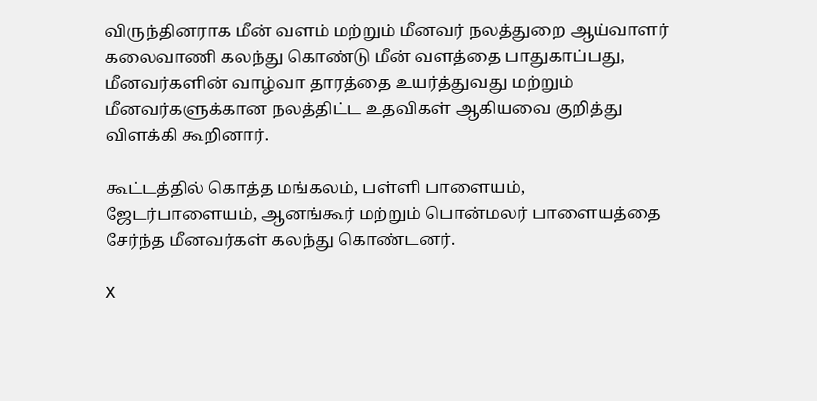விருந்தினராக மீன் வளம் மற்றும் மீனவர் நலத்துறை ஆய்வாளர் கலைவாணி கலந்து கொண்டு மீன் வளத்தை பாதுகாப்பது, மீனவர்களின் வாழ்வா தாரத்தை உயர்த்துவது மற்றும் மீனவர்களுக்கான நலத்திட்ட உதவிகள் ஆகியவை குறித்து விளக்கி கூறினார்.

கூட்டத்தில் கொத்த மங்கலம், பள்ளி பாளையம், ஜேடர்பாளையம், ஆனங்கூர் மற்றும் பொன்மலர் பாளையத்தை சேர்ந்த மீனவர்கள் கலந்து கொண்டனர்.

X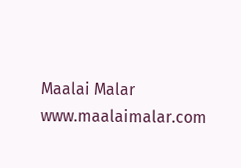Maalai Malar
www.maalaimalar.com